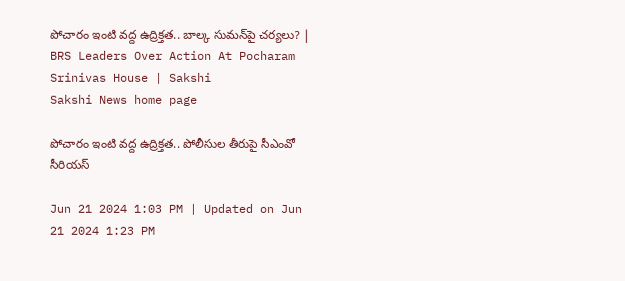పోచారం ఇంటి వద్ద ఉద్రిక్తత.. బాల్క సుమన్‌పై చర్యలు? | BRS Leaders Over Action At Pocharam Srinivas House | Sakshi
Sakshi News home page

పోచారం ఇంటి వద్ద ఉద్రిక్తత.. పోలీసుల తీరుపై సీఎంవో సీరియస్‌

Jun 21 2024 1:03 PM | Updated on Jun 21 2024 1:23 PM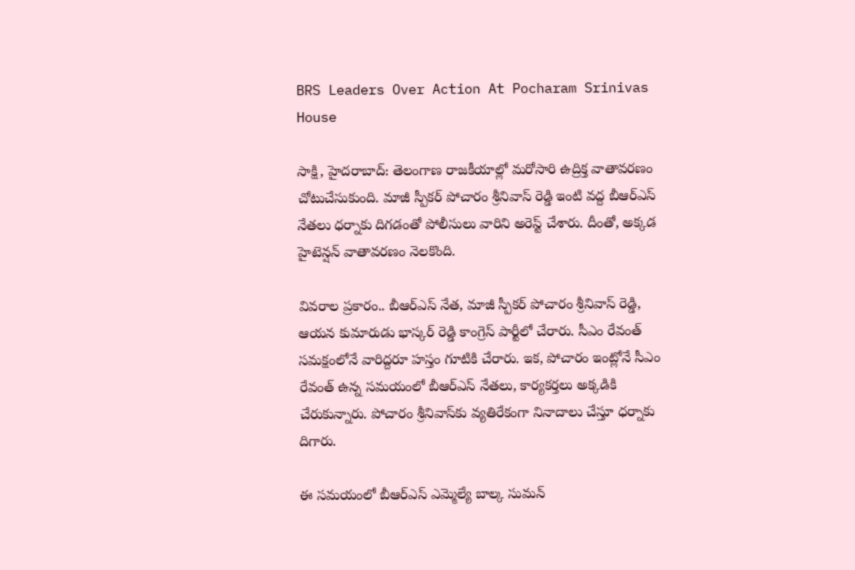BRS Leaders Over Action At Pocharam Srinivas House

సాక్షి, హైదరాబాద్‌: తెలంగాణ రాజకీయాల్లో మరోసారి ఉద్రిక్త వాతావరణం చోటుచేసుకుంది. మాజీ స్పీకర్‌ పోచారం శ్రీనివాస్‌ రెడ్డి ఇంటి వద్ద బీఆర్‌ఎస్‌ నేతలు ధర్నాకు దిగడంతో పోలీసులు వారిని అరెస్ట్‌ చేశారు. దీంతో, అక్కడ హైటెన్షన్‌ వాతావరణం నెలకొంది.

వివరాల ప్రకారం.. బీఆర్‌ఎస్‌ నేత, మాజీ స్పీకర్‌ పోచారం శ్రీనివాస్‌ రెడ్డి, ఆయన కుమారుడు భాస్కర్‌ రెడ్డి కాంగ్రెస్‌ పార్టీలో చేరారు. సీఎం రేవంత్‌ సమక్షంలోనే వారిద్దరూ హస్తం గూటికి చేరారు. ఇక, పోచారం ఇంట్లోనే సీఎం రేవంత్‌ ఉన్న సమయంలో బీఆర్‌ఎస్‌ నేతలు, కార్యకర్తలు అక్కడికి చేరుకున్నారు. పోచారం శ్రీనివాస్‌కు వ్యతిరేకంగా నినాదాలు చేస్తూ ధర్నాకు దిగారు.

ఈ సమయంలో బీఆర్‌ఎస్‌ ఎ‍మ్మెల్యే బాల్క సుమన్‌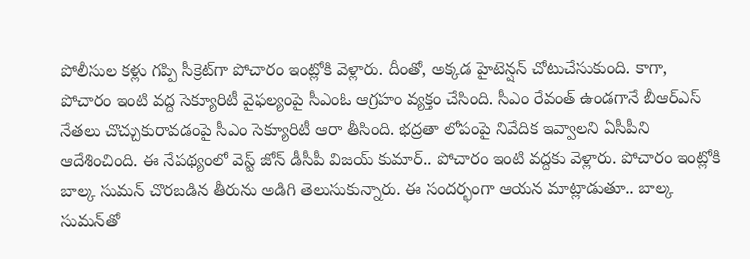పోలీసుల కళ్లు గప్పి సీక్రెట్‌గా పోచారం ఇంట్లోకి వెళ్లారు. దీంతో, అక్కడ హైటెన్షన్‌ చోటుచేసుకుంది. కాగా, పోచారం ఇంటి వద్ద సెక్యూరిటీ వైఫల్యంపై సీఎంఓ ఆగ్రహం వ్యక్తం చేసింది. సీఎం రేవంత్‌ ఉండగానే బీఆర్‌ఎస్‌ నేతలు చొచ్చుకురావడంపై సీఎం సెక్యూరిటీ ఆరా తీసింది. భద్రతా లోపంపై నివేదిక ఇవ్వాలని ఏసీపీని ఆదేశించింది. ఈ నేపథ్యంలో వెస్ట్‌ జోన్‌ డీసీపీ విజయ్‌ కుమార్‌.. పోచారం ఇంటి వద్దకు వెళ్లారు. పోచారం ఇంట్లోకి బాల్క సుమన్‌ చొరబడిన తీరును అడిగి తెలుసుకున్నారు. ఈ సందర్భంగా ఆయన మాట్లాడుతూ.. బాల్క సుమన్‌తో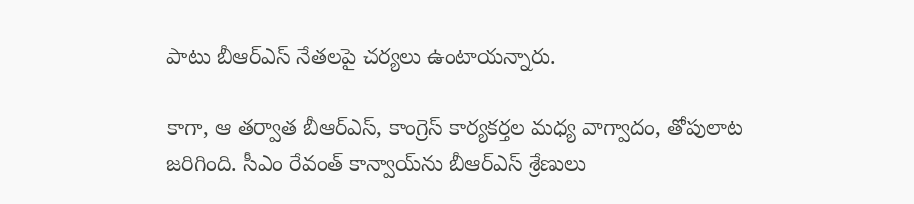పాటు బీఆర్‌ఎస్‌ నేతలపై చర్యలు ఉంటాయన్నారు.

కాగా, ఆ తర్వాత బీఆర్‌ఎస్‌, కాంగ్రెస్‌ కార్యకర్తల మధ్య వాగ్వాదం, తోపులాట జరిగింది. సీఎం రేవంత్‌ కాన్వాయ్‌ను బీఆర్‌ఎస్‌ శ్రేణులు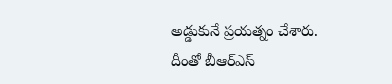అడ్డుకునే ప్రయత్నం చేశారు. దీంతో బీఆర్‌ఎస్‌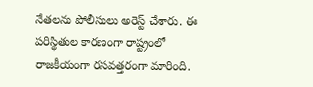నేతలను పోలీసులు అరెస్ట్‌ చేశారు. ఈ పరిస్థితుల కారణంగా రాష్ట్రంలో రాజకీయంగా రసవత్తరంగా మారింది.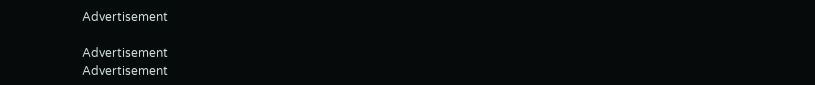Advertisement

Advertisement
Advertisement